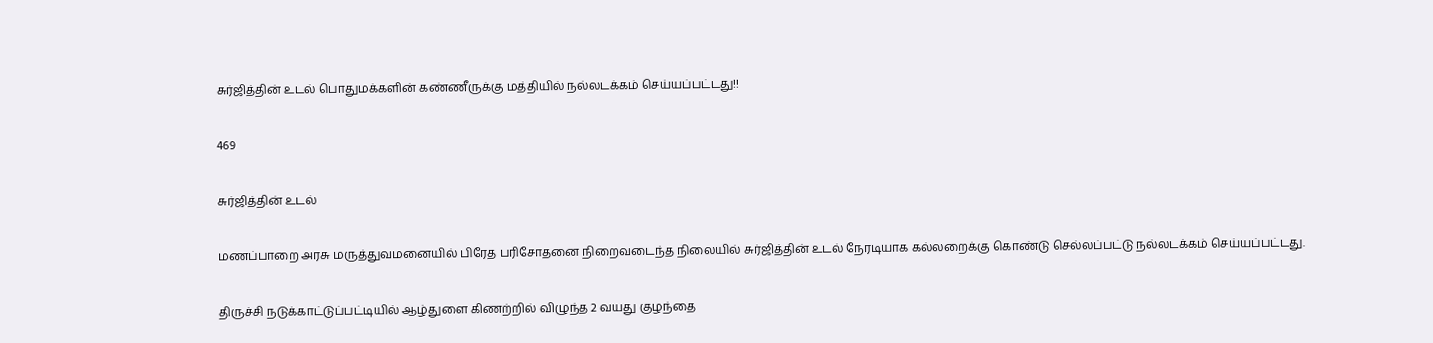சுர்ஜித்தின் உடல் பொதுமக்களின் கண்ணீருக்கு மத்தியில் நல்லடக்கம் செய்யப்பட்டது!!

469

சுர்ஜித்தின் உடல்

மணப்பாறை அரசு மருத்துவமனையில் பிரேத பரிசோதனை நிறைவடைந்த நிலையில் சுர்ஜித்தின் உடல் நேரடியாக கல்லறைக்கு கொண்டு செல்லப்பட்டு நல்லடக்கம் செய்யப்பட்டது.

திருச்சி நடுக்காட்டுப்பட்டியில் ஆழ்துளை கிணற்றில் விழுந்த 2 வயது குழந்தை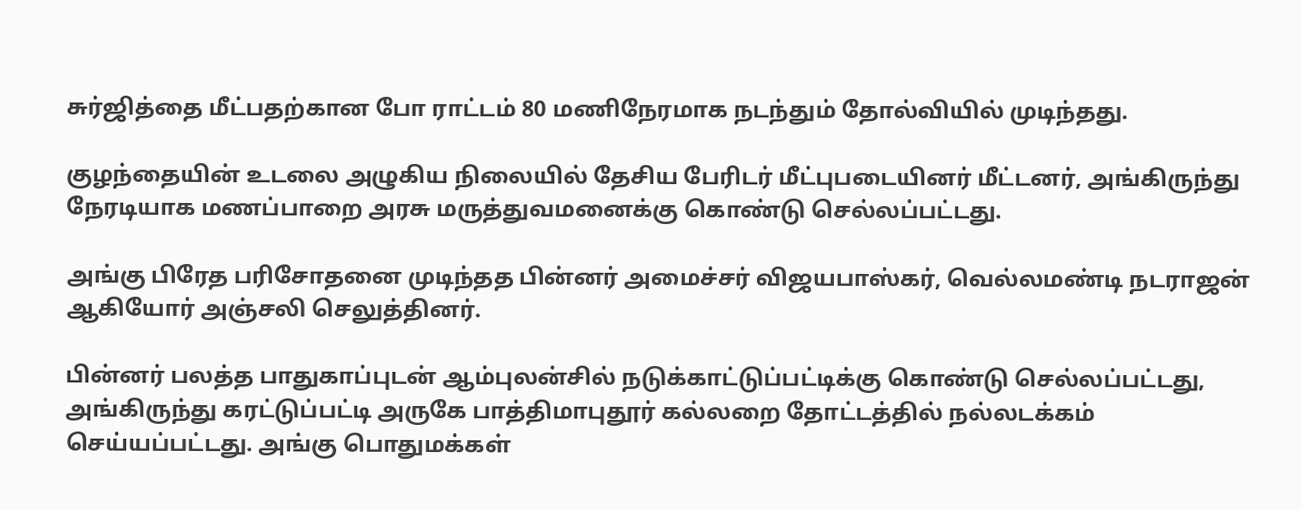சுர்ஜித்தை மீட்பதற்கான போ ராட்டம் 80 மணிநேரமாக நடந்தும் தோல்வியில் முடிந்தது.

குழந்தையின் உடலை அழுகிய நிலையில் தேசிய பேரிடர் மீட்புபடையினர் மீட்டனர், அங்கிருந்து நேரடியாக மணப்பாறை அரசு மருத்துவமனைக்கு கொண்டு செல்லப்பட்டது.

அங்கு பிரேத பரிசோதனை முடிந்தத பின்னர் அமைச்சர் விஜயபாஸ்கர், வெல்லமண்டி நடராஜன் ஆகியோர் அஞ்சலி செலுத்தினர்.

பின்னர் பலத்த பாதுகாப்புடன் ஆம்புலன்சில் நடுக்காட்டுப்பட்டிக்கு கொண்டு செல்லப்பட்டது, அங்கிருந்து கரட்டுப்பட்டி அருகே பாத்திமாபுதூர் கல்லறை தோட்டத்தில் நல்லடக்கம் செய்யப்பட்டது. அங்கு பொதுமக்கள்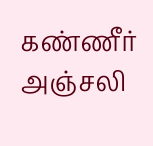கண்ணீர் அஞ்சலி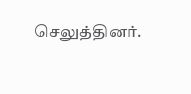செலுத்தினர்.